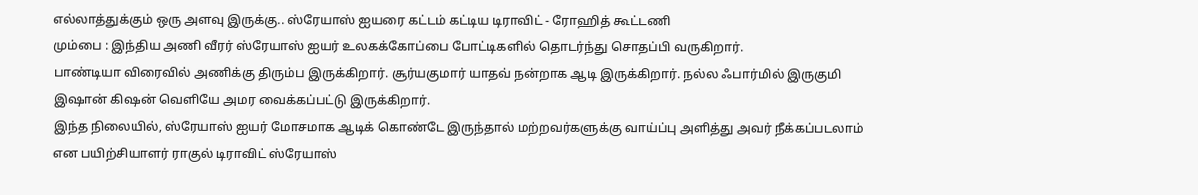எல்லாத்துக்கும் ஒரு அளவு இருக்கு.. ஸ்ரேயாஸ் ஐயரை கட்டம் கட்டிய டிராவிட் - ரோஹித் கூட்டணி
மும்பை : இந்திய அணி வீரர் ஸ்ரேயாஸ் ஐயர் உலகக்கோப்பை போட்டிகளில் தொடர்ந்து சொதப்பி வருகிறார்.
பாண்டியா விரைவில் அணிக்கு திரும்ப இருக்கிறார். சூர்யகுமார் யாதவ் நன்றாக ஆடி இருக்கிறார். நல்ல ஃபார்மில் இருகுமி இஷான் கிஷன் வெளியே அமர வைக்கப்பட்டு இருக்கிறார்.
இந்த நிலையில், ஸ்ரேயாஸ் ஐயர் மோசமாக ஆடிக் கொண்டே இருந்தால் மற்றவர்களுக்கு வாய்ப்பு அளித்து அவர் நீக்கப்படலாம் என பயிற்சியாளர் ராகுல் டிராவிட் ஸ்ரேயாஸ்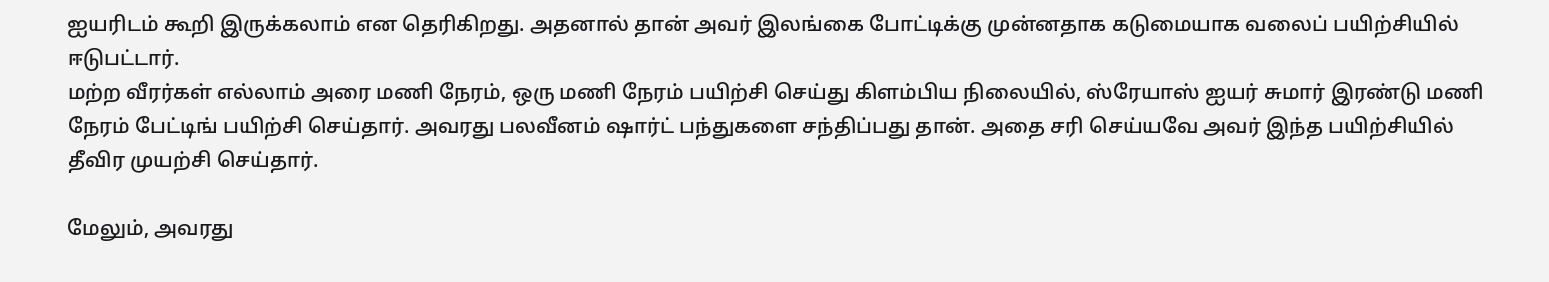ஐயரிடம் கூறி இருக்கலாம் என தெரிகிறது. அதனால் தான் அவர் இலங்கை போட்டிக்கு முன்னதாக கடுமையாக வலைப் பயிற்சியில் ஈடுபட்டார்.
மற்ற வீரர்கள் எல்லாம் அரை மணி நேரம், ஒரு மணி நேரம் பயிற்சி செய்து கிளம்பிய நிலையில், ஸ்ரேயாஸ் ஐயர் சுமார் இரண்டு மணி நேரம் பேட்டிங் பயிற்சி செய்தார். அவரது பலவீனம் ஷார்ட் பந்துகளை சந்திப்பது தான். அதை சரி செய்யவே அவர் இந்த பயிற்சியில் தீவிர முயற்சி செய்தார்.

மேலும், அவரது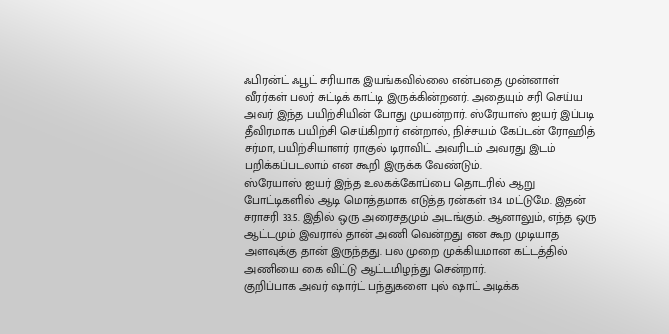ஃபிரன்ட் ஃபூட் சரியாக இயங்கவில்லை என்பதை முன்னாள் வீரர்கள் பலர் சுட்டிக் காட்டி இருக்கின்றனர். அதையும் சரி செய்ய அவர் இந்த பயிற்சியின் போது முயன்றார். ஸ்ரேயாஸ் ஐயர் இப்படி தீவிரமாக பயிற்சி செய்கிறார் என்றால், நிச்சயம் கேப்டன் ரோஹித் சர்மா, பயிற்சியாளர் ராகுல் டிராவிட் அவரிடம் அவரது இடம் பறிக்கப்படலாம் என கூறி இருக்க வேண்டும்.
ஸ்ரேயாஸ் ஐயர் இந்த உலகக்கோப்பை தொடரில் ஆறு போட்டிகளில் ஆடி மொத்தமாக எடுத்த ரன்கள் 134 மட்டுமே. இதன் சராசரி 33.5. இதில் ஒரு அரைசதமும் அடங்கும். ஆனாலும், எந்த ஒரு ஆட்டமும் இவரால் தான் அணி வென்றது என கூற முடியாத அளவுக்கு தான் இருந்தது. பல முறை முக்கியமான கட்டத்தில் அணியை கை விட்டு ஆட்டமிழந்து சென்றார்.
குறிப்பாக அவர் ஷார்ட் பந்துகளை புல் ஷாட் அடிக்க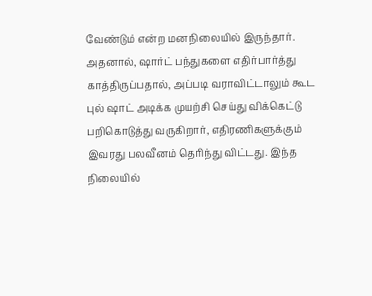வேண்டும் என்ற மனநிலையில் இருந்தார். அதனால், ஷார்ட் பந்துகளை எதிர்பார்த்து காத்திருப்பதால், அப்படி வராவிட்டாலும் கூட புல் ஷாட் அடிக்க முயற்சி செய்து விக்கெட்டு பறிகொடுத்து வருகிறார், எதிரணிகளுக்கும் இவரது பலவீனம் தெரிந்து விட்டது. இந்த நிலையில்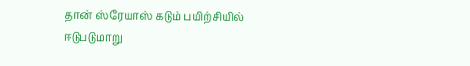தான் ஸ்ரேயாஸ் கடும் பயிற்சியில் ஈடுபடுமாறு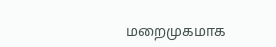மறைமுகமாக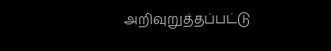அறிவுறுத்தப்பட்டு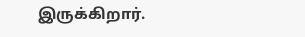இருக்கிறார்.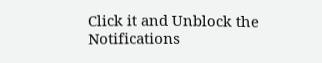Click it and Unblock the Notifications